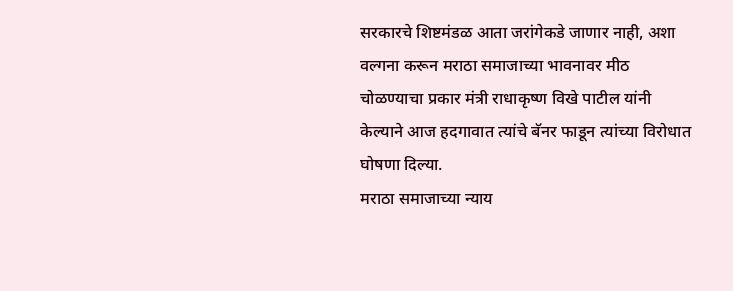सरकारचे शिष्टमंडळ आता जरांगेकडे जाणार नाही, अशा वल्गना करून मराठा समाजाच्या भावनावर मीठ चोळण्याचा प्रकार मंत्री राधाकृष्ण विखे पाटील यांनी केल्याने आज हदगावात त्यांचे बॅनर फाडून त्यांच्या विरोधात घोषणा दिल्या.
मराठा समाजाच्या न्याय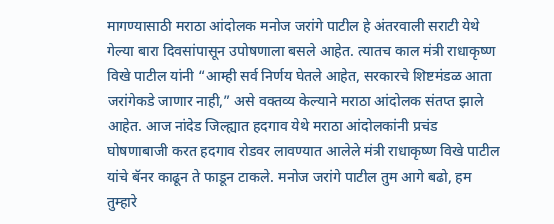मागण्यासाठी मराठा आंदोलक मनोज जरांगे पाटील हे अंतरवाली सराटी येथे गेल्या बारा दिवसांपासून उपोषणाला बसले आहेत. त्यातच काल मंत्री राधाकृष्ण विखे पाटील यांनी “आम्ही सर्व निर्णय घेतले आहेत, सरकारचे शिष्टमंडळ आता जरांगेकडे जाणार नाही,” असे वक्तव्य केल्याने मराठा आंदोलक संतप्त झाले आहेत. आज नांदेड जिल्ह्यात हदगाव येथे मराठा आंदोलकांनी प्रचंड घोषणाबाजी करत हदगाव रोडवर लावण्यात आलेले मंत्री राधाकृष्ण विखे पाटील यांचे बॅनर काढून ते फाडून टाकले. मनोज जरांगे पाटील तुम आगे बढो, हम तुम्हारे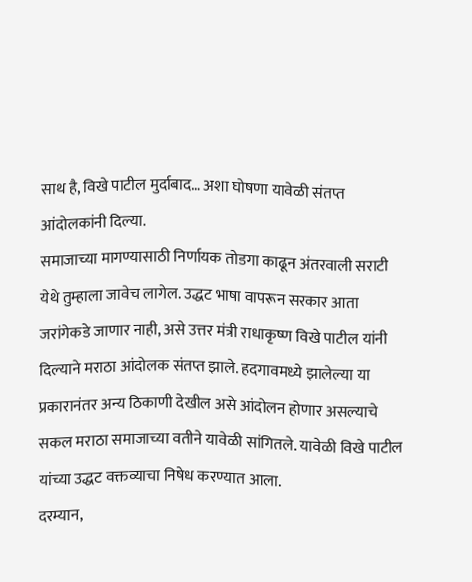साथ है, विखे पाटील मुर्दाबाद… अशा घोषणा यावेळी संतप्त आंदोलकांनी दिल्या.
समाजाच्या मागण्यासाठी निर्णायक तोडगा काढून अंतरवाली सराटी येथे तुम्हाला जावेच लागेल. उद्धट भाषा वापरून सरकार आता जरांगेकडे जाणार नाही, असे उत्तर मंत्री राधाकृष्ण विखे पाटील यांनी दिल्याने मराठा आंदोलक संतप्त झाले. हदगावमध्ये झालेल्या या प्रकारानंतर अन्य ठिकाणी देखील असे आंदोलन होणार असल्याचे सकल मराठा समाजाच्या वतीने यावेळी सांगितले. यावेळी विखे पाटील यांच्या उद्धट वक्तव्याचा निषेध करण्यात आला.
दरम्यान,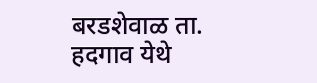बरडशेवाळ ता. हदगाव येथे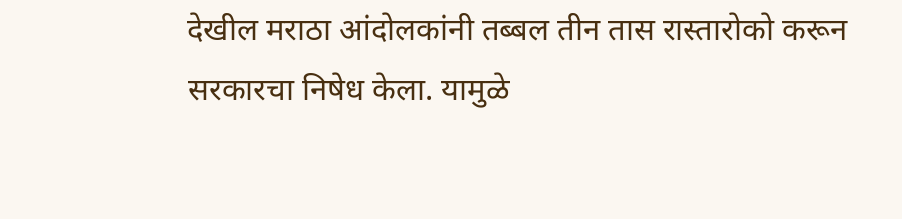देखील मराठा आंदोलकांनी तब्बल तीन तास रास्तारोको करून सरकारचा निषेध केला. यामुळे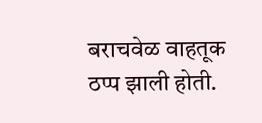बराचवेळ वाहतूक ठप्प झाली होती.